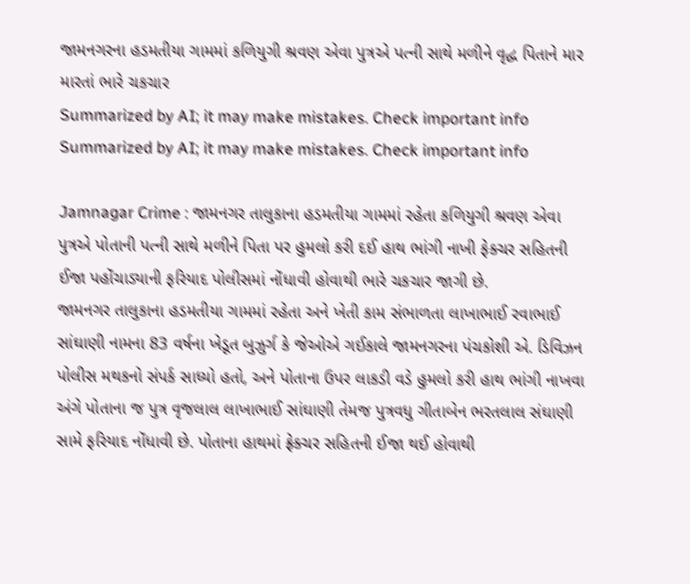જામનગરના હડમતીયા ગામમાં કળિયુગી શ્રવણ એવા પુત્રએ પત્ની સાથે મળીને વૃદ્ધ પિતાને માર મારતાં ભારે ચકચાર
Summarized by AI; it may make mistakes. Check important info
Summarized by AI; it may make mistakes. Check important info

Jamnagar Crime : જામનગર તાલુકાના હડમતીયા ગામમાં રહેતા કળિયુગી શ્રવણ એવા પુત્રએ પોતાની પત્ની સાથે મળીને પિતા પર હુમલો કરી દઈ હાથ ભાંગી નાખી ફેક્ચર સહિતની ઈજા પહોંચાડ્યાની ફરિયાદ પોલીસમાં નોંધાવી હોવાથી ભારે ચકચાર જાગી છે.
જામનગર તાલુકાના હડમતીયા ગામમાં રહેતા અને ખેતી કામ સંભાળતા લાખાભાઈ રવાભાઈ સાંઘાણી નામના 83 વર્ષના ખેડૂત બુઝુર્ગ કે જેઓએ ગઈકાલે જામનગરના પંચકોશી એ. ડિવિઝન પોલીસ મથકનો સંપર્ક સાધ્યો હતો, અને પોતાના ઉપર લાકડી વડે હુમલો કરી હાથ ભાંગી નાખવા અંગે પોતાના જ પુત્ર વૃજલાલ લાખાભાઈ સાંઘાણી તેમજ પુત્રવધુ ગીતાબેન ભરતલાલ સંઘાણી સામે ફરિયાદ નોંધાવી છે. પોતાના હાથમાં ફ્રેક્ચર સહિતની ઈજા થઈ હોવાથી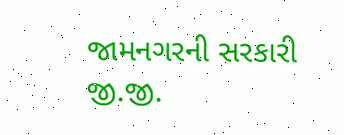જામનગરની સરકારી જી.જી.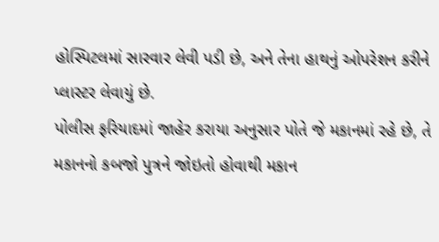હોસ્પિટલમાં સારવાર લેવી પડી છે, અને તેના હાથનું ઓપરેશન કરીને પ્લાસ્ટર લેવાયું છે.
પોલીસ ફરિયાદમાં જાહેર કરાયા અનુસાર પોતે જે મકાનમાં રહે છે, તે મકાનનો કબજો પુત્રને જોઇતો હોવાથી મકાન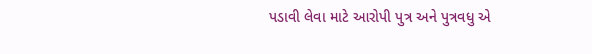પડાવી લેવા માટે આરોપી પુત્ર અને પુત્રવધુ એ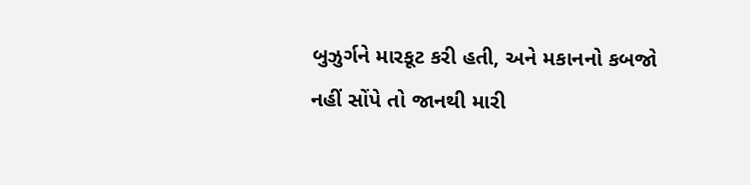બુઝુર્ગને મારકૂટ કરી હતી, અને મકાનનો કબજો નહીં સોંપે તો જાનથી મારી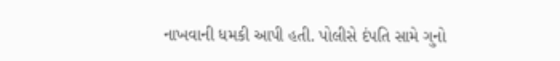નાખવાની ધમકી આપી હતી. પોલીસે દંપતિ સામે ગુનો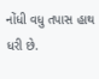નોંધી વધુ તપાસ હાથ ધરી છે.